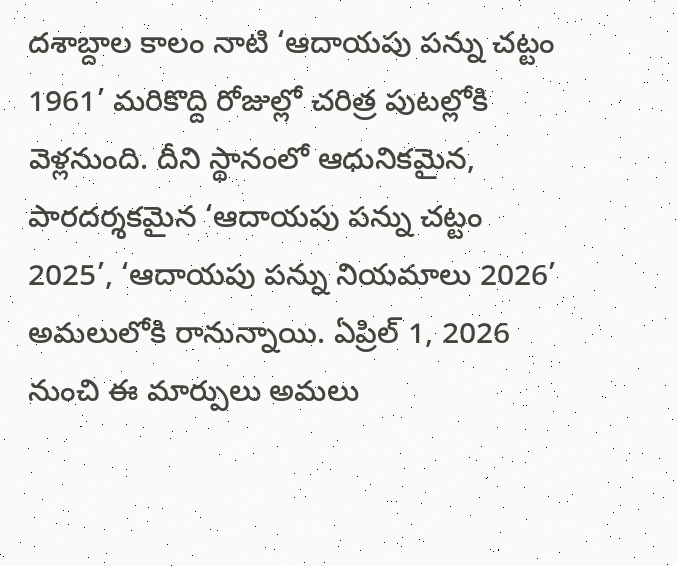దశాబ్దాల కాలం నాటి ‘ఆదాయపు పన్ను చట్టం 1961’ మరికొద్ది రోజుల్లో చరిత్ర పుటల్లోకి వెళ్లనుంది. దీని స్థానంలో ఆధునికమైన, పారదర్శకమైన ‘ఆదాయపు పన్ను చట్టం 2025’, ‘ఆదాయపు పన్ను నియమాలు 2026’ అమలులోకి రానున్నాయి. ఏప్రిల్ 1, 2026 నుంచి ఈ మార్పులు అమలు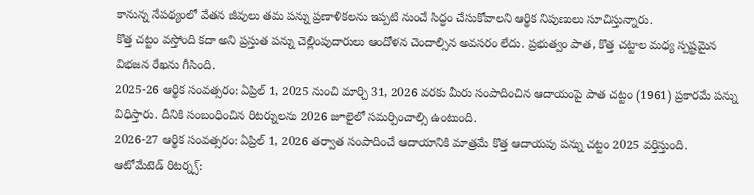కానున్న నేపథ్యంలో వేతన జీవులు తమ పన్ను ప్రణాళికలను ఇప్పటి నుంచే సిద్ధం చేసుకోవాలని ఆర్థిక నిపుణులు సూచిస్తున్నారు.
కొత్త చట్టం వస్తోంది కదా అని ప్రస్తుత పన్ను చెల్లింపుదారులు ఆందోళన చెందాల్సిన అవసరం లేదు. ప్రభుత్వం పాత, కొత్త చట్టాల మధ్య స్పష్టమైన విభజన రేఖను గీసింది.
2025-26 ఆర్థిక సంవత్సరం: ఏప్రిల్ 1, 2025 నుంచి మార్చి 31, 2026 వరకు మీరు సంపాదించిన ఆదాయంపై పాత చట్టం (1961) ప్రకారమే పన్ను విధిస్తారు. దీనికి సంబంధించిన రిటర్నులను 2026 జూలైలో సమర్పించాల్సి ఉంటుంది.
2026-27 ఆర్థిక సంవత్సరం: ఏప్రిల్ 1, 2026 తర్వాత సంపాదించే ఆదాయానికి మాత్రమే కొత్త ఆదాయపు పన్ను చట్టం 2025 వర్తిస్తుంది.
ఆటోమేటెడ్ రిటర్న్స్: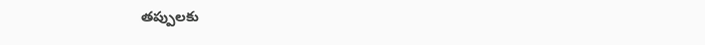తప్పులకు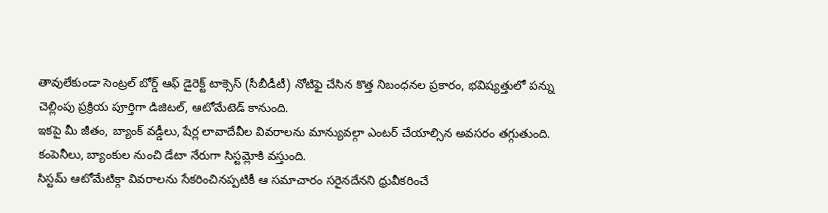తావులేకుండా సెంట్రల్ బోర్డ్ ఆఫ్ డైరెక్ట్ టాక్సెస్ (సీబీడీటీ) నోటిఫై చేసిన కొత్త నిబంధనల ప్రకారం, భవిష్యత్తులో పన్ను చెల్లింపు ప్రక్రియ పూర్తిగా డిజిటల్, ఆటోమేటెడ్ కానుంది.
ఇకపై మీ జీతం, బ్యాంక్ వడ్డీలు, షేర్ల లావాదేవీల వివరాలను మాన్యువల్గా ఎంటర్ చేయాల్సిన అవసరం తగ్గుతుంది. కంపెనీలు, బ్యాంకుల నుంచి డేటా నేరుగా సిస్టమ్లోకి వస్తుంది.
సిస్టమ్ ఆటోమేటిక్గా వివరాలను సేకరించినప్పటికీ ఆ సమాచారం సరైనదేనని ధ్రువీకరించే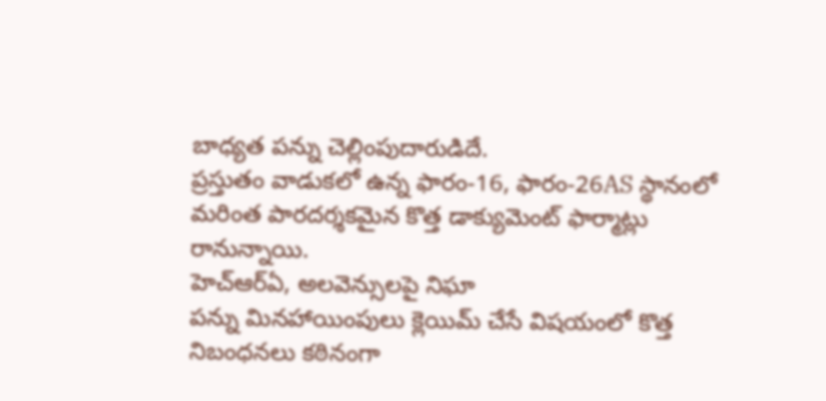బాధ్యత పన్ను చెల్లింపుదారుడిదే.
ప్రస్తుతం వాడుకలో ఉన్న ఫారం-16, ఫారం-26AS స్థానంలో మరింత పారదర్శకమైన కొత్త డాక్యుమెంట్ ఫార్మాట్లు రానున్నాయి.
హెచ్ఆర్ఏ, అలవెన్సులపై నిఘా
పన్ను మినహాయింపులు క్లెయిమ్ చేసే విషయంలో కొత్త నిబంధనలు కఠినంగా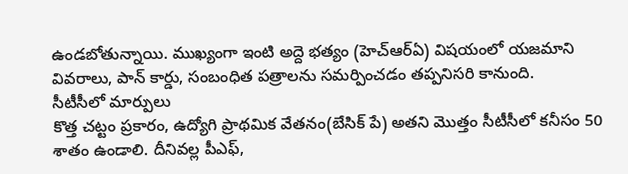ఉండబోతున్నాయి. ముఖ్యంగా ఇంటి అద్దె భత్యం (హెచ్ఆర్ఏ) విషయంలో యజమాని వివరాలు, పాన్ కార్డు, సంబంధిత పత్రాలను సమర్పించడం తప్పనిసరి కానుంది.
సీటీసీలో మార్పులు
కొత్త చట్టం ప్రకారం, ఉద్యోగి ప్రాథమిక వేతనం(బేసిక్ పే) అతని మొత్తం సీటీసీలో కనీసం 50 శాతం ఉండాలి. దీనివల్ల పీఎఫ్,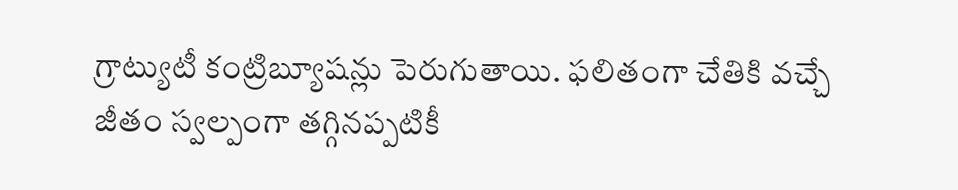గ్రాట్యుటీ కంట్రిబ్యూషన్లు పెరుగుతాయి. ఫలితంగా చేతికి వచ్చే జీతం స్వల్పంగా తగ్గినప్పటికీ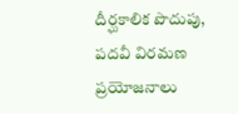దీర్ఘకాలిక పొదుపు, పదవీ విరమణ ప్రయోజనాలు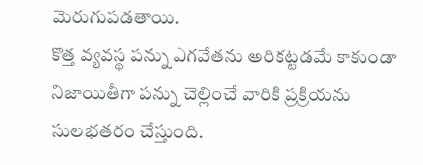మెరుగుపడతాయి.
కొత్త వ్యవస్థ పన్ను ఎగవేతను అరికట్టడమే కాకుండా నిజాయితీగా పన్ను చెల్లించే వారికి ప్రక్రియను సులభతరం చేస్తుంది.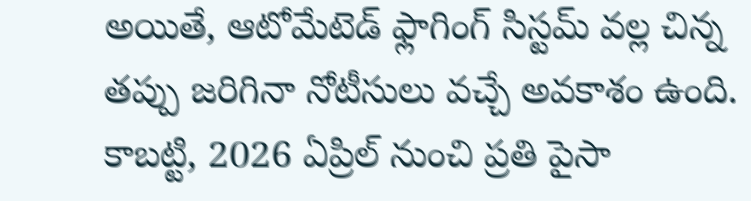అయితే, ఆటోమేటెడ్ ఫ్లాగింగ్ సిస్టమ్ వల్ల చిన్న తప్పు జరిగినా నోటీసులు వచ్చే అవకాశం ఉంది. కాబట్టి, 2026 ఏప్రిల్ నుంచి ప్రతి పైసా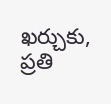ఖర్చుకు, ప్రతి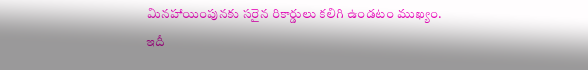మినహాయింపునకు సరైన రికార్డులు కలిగి ఉండటం ముఖ్యం.
ఇదీ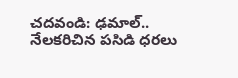చదవండి: ఢమాల్.. నేలకరిచిన పసిడి ధరలు